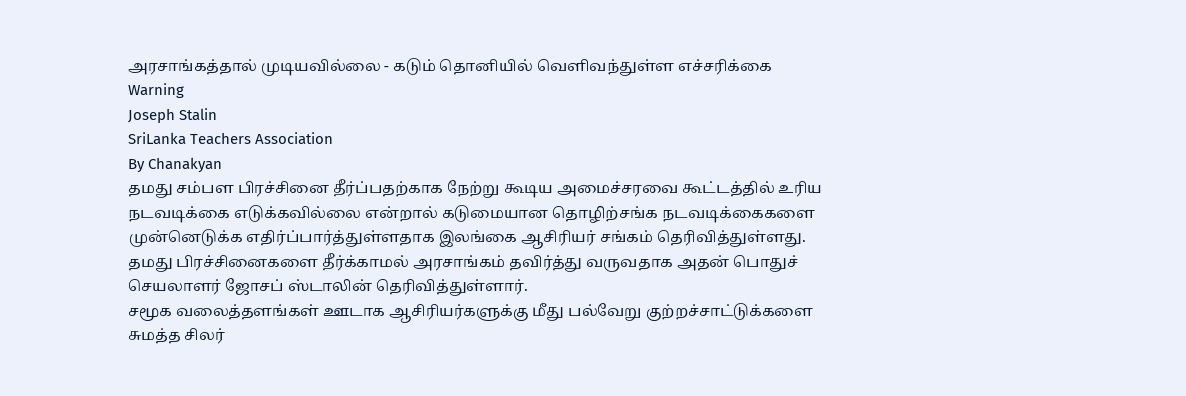அரசாங்கத்தால் முடியவில்லை - கடும் தொனியில் வெளிவந்துள்ள எச்சரிக்கை
Warning
Joseph Stalin
SriLanka Teachers Association
By Chanakyan
தமது சம்பள பிரச்சினை தீர்ப்பதற்காக நேற்று கூடிய அமைச்சரவை கூட்டத்தில் உரிய நடவடிக்கை எடுக்கவில்லை என்றால் கடுமையான தொழிற்சங்க நடவடிக்கைகளை முன்னெடுக்க எதிர்ப்பார்த்துள்ளதாக இலங்கை ஆசிரியர் சங்கம் தெரிவித்துள்ளது.
தமது பிரச்சினைகளை தீர்க்காமல் அரசாங்கம் தவிர்த்து வருவதாக அதன் பொதுச் செயலாளர் ஜோசப் ஸ்டாலின் தெரிவித்துள்ளார்.
சமூக வலைத்தளங்கள் ஊடாக ஆசிரியர்களுக்கு மீது பல்வேறு குற்றச்சாட்டுக்களை சுமத்த சிலர்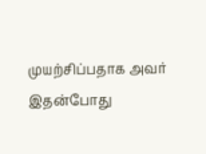முயற்சிப்பதாக அவர் இதன்போது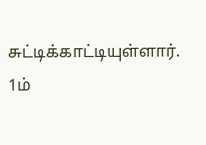சுட்டிக்காட்டியுள்ளார்.
1ம்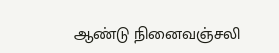ஆண்டு நினைவஞ்சலி